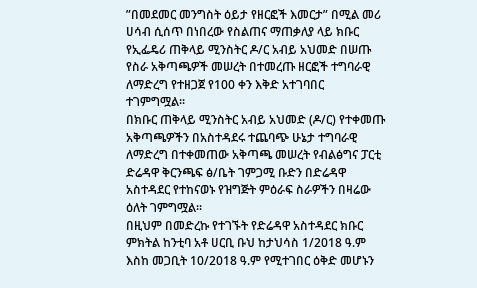”በመደመር መንግስት ዕይታ የዘርፎች እመርታ” በሚል መሪ ሀሳብ ሲሰጥ በነበረው የስልጠና ማጠቃለያ ላይ ክቡር የኢፌዴሪ ጠቅላይ ሚንስትር ዶ/ር አብይ አህመድ በሠጡ የስራ አቅጣጫዎች መሠረት በተመረጡ ዘርፎች ተግባራዊ ለማድረግ የተዘጋጀ የ100 ቀን እቅድ አተገባበር ተገምግሟል።
በክቡር ጠቅላይ ሚንስትር አብይ አህመድ (ዶ/ር) የተቀመጡ አቅጣጫዎችን በአስተዳደሩ ተጨባጭ ሁኔታ ተግባራዊ ለማድረግ በተቀመጠው አቅጣጫ መሠረት የብልፅግና ፓርቲ ድሬዳዋ ቅርንጫፍ ፅ/ቤት ገምጋሚ ቡድን በድሬዳዋ አስተዳደር የተከናወኑ የዝግጅት ምዕራፍ ስራዎችን በዛሬው ዕለት ገምግሟል።
በዚህም በመድረኩ የተገኙት የድሬዳዋ አስተዳደር ክቡር ምክትል ከንቲባ አቶ ሀርቢ ቡህ ከታህሳስ 1/2018 ዓ.ም እስከ መጋቢት 10/2018 ዓ.ም የሚተገበር ዕቅድ መሆኑን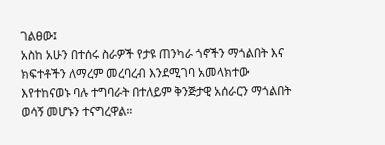ገልፀው፤
አስከ አሁን በተሰሩ ስራዎች የታዩ ጠንካራ ጎኖችን ማጎልበት እና ክፍተቶችን ለማረም መረባረብ እንደሚገባ አመላክተው እየተከናወኑ ባሉ ተግባራት በተለይም ቅንጅታዊ አሰራርን ማጎልበት ወሳኝ መሆኑን ተናግረዋል።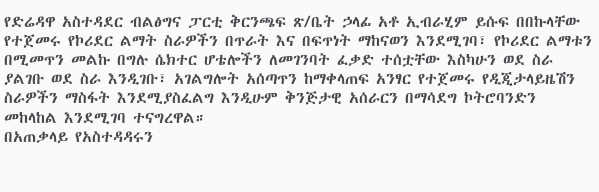የድሬዳዋ አስተዳደር ብልፅግና ፓርቲ ቅርንጫፍ ጽ/ቤት ኃላፊ አቶ ኢብራሂም ይሱፍ በበኩላቸው የተጀመሩ የኮሪደር ልማት ስራዎችን በጥራት እና በፍጥነት ማከናወን እንደሚገባ፣ የኮሪደር ልማቱን በሚመጥን መልኩ በግሉ ሴክተር ሆቴሎችን ለመገንባት ፈቃድ ተሰቷቸው እስካሁን ወደ ስራ ያልገቡ ወደ ስራ እንዲገቡ፣ አገልግሎት አሰጣጥን ከማቀላጠፍ አንፃር የተጀመሩ የዲጂታላይዜሽን ስራዎችን ማስፋት እንደሚያስፈልግ እንዲሁም ቅንጅታዊ አሰራርን በማሳደግ ኮትሮባንድን መከላከል እንደሚገባ ተናግረዋል።
በአጠቃላይ የአስተዳዳሩን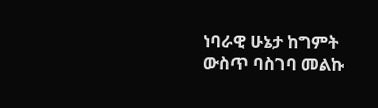ነባራዊ ሁኔታ ከግምት ውስጥ ባስገባ መልኩ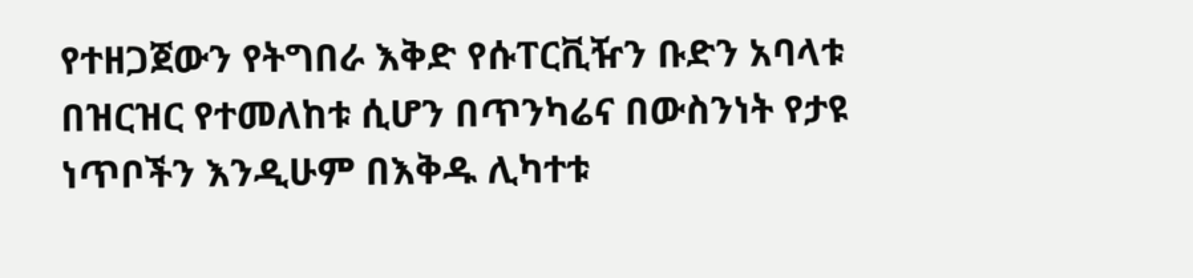የተዘጋጀውን የትግበራ እቅድ የሱፐርቪዥን ቡድን አባላቱ በዝርዝር የተመለከቱ ሲሆን በጥንካሬና በውስንነት የታዩ ነጥቦችን እንዲሁም በእቅዱ ሊካተቱ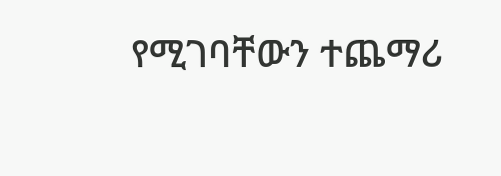የሚገባቸውን ተጨማሪ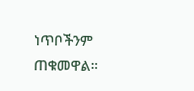ነጥቦችንም ጠቁመዋል።